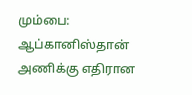மும்பை: ஆப்கானிஸ்தான் அணிக்கு எதிரான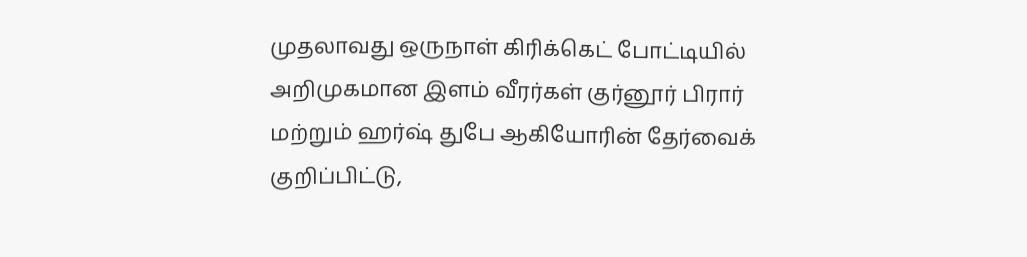முதலாவது ஒருநாள் கிரிக்கெட் போட்டியில் அறிமுகமான இளம் வீரர்கள் குர்னூர் பிரார் மற்றும் ஹர்ஷ் துபே ஆகியோரின் தேர்வைக் குறிப்பிட்டு,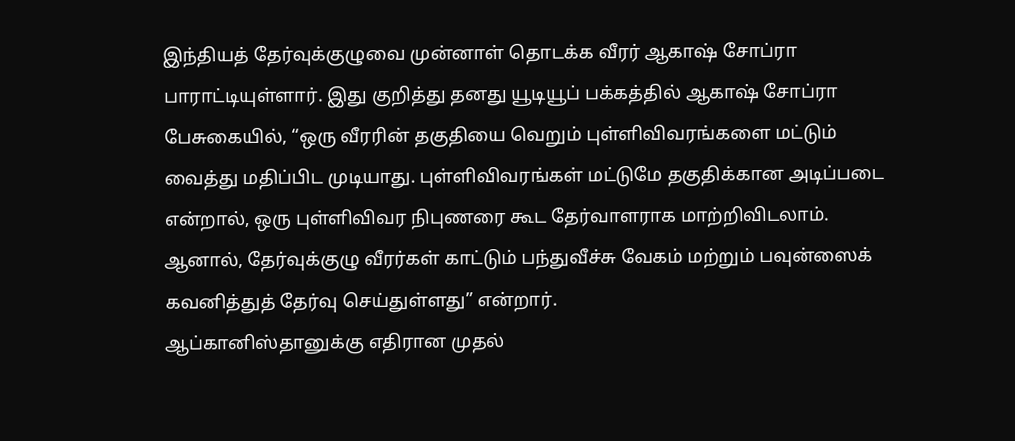இந்தியத் தேர்வுக்குழுவை முன்னாள் தொடக்க வீரர் ஆகாஷ் சோப்ரா பாராட்டியுள்ளார். இது குறித்து தனது யூடியூப் பக்கத்தில் ஆகாஷ் சோப்ரா பேசுகையில், “ஒரு வீரரின் தகுதியை வெறும் புள்ளிவிவரங்களை மட்டும் வைத்து மதிப்பிட முடியாது. புள்ளிவிவரங்கள் மட்டுமே தகுதிக்கான அடிப்படை என்றால், ஒரு புள்ளிவிவர நிபுணரை கூட தேர்வாளராக மாற்றிவிடலாம். ஆனால், தேர்வுக்குழு வீரர்கள் காட்டும் பந்துவீச்சு வேகம் மற்றும் பவுன்ஸைக் கவனித்துத் தேர்வு செய்துள்ளது” என்றார்.
ஆப்கானிஸ்தானுக்கு எதிரான முதல்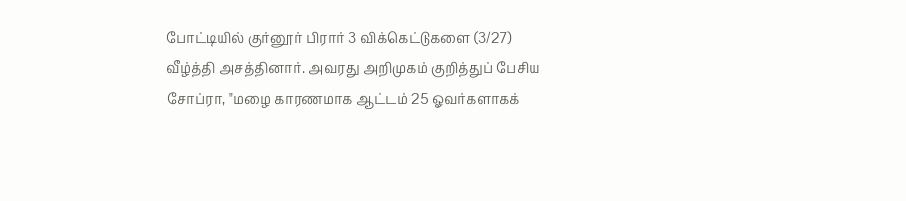போட்டியில் குர்னூர் பிரார் 3 விக்கெட்டுகளை (3/27) வீழ்த்தி அசத்தினார். அவரது அறிமுகம் குறித்துப் பேசிய சோப்ரா, "மழை காரணமாக ஆட்டம் 25 ஓவர்களாகக்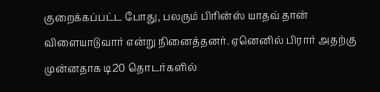குறைக்கப்பட்ட போது, பலரும் பிரின்ஸ் யாதவ் தான் விளையாடுவார் என்று நினைத்தனர். ஏனெனில் பிரார் அதற்கு முன்னதாக டி20 தொடர்களில்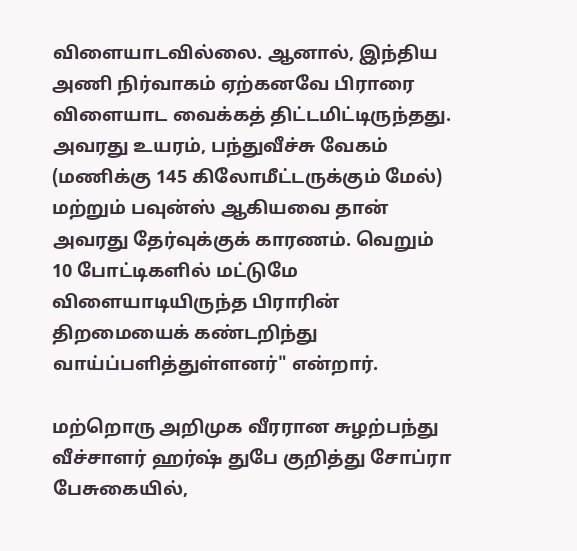விளையாடவில்லை. ஆனால், இந்திய அணி நிர்வாகம் ஏற்கனவே பிராரை விளையாட வைக்கத் திட்டமிட்டிருந்தது. அவரது உயரம், பந்துவீச்சு வேகம் (மணிக்கு 145 கிலோமீட்டருக்கும் மேல்) மற்றும் பவுன்ஸ் ஆகியவை தான் அவரது தேர்வுக்குக் காரணம். வெறும் 10 போட்டிகளில் மட்டுமே விளையாடியிருந்த பிராரின் திறமையைக் கண்டறிந்து வாய்ப்பளித்துள்ளனர்" என்றார்.

மற்றொரு அறிமுக வீரரான சுழற்பந்து வீச்சாளர் ஹர்ஷ் துபே குறித்து சோப்ரா பேசுகையில்,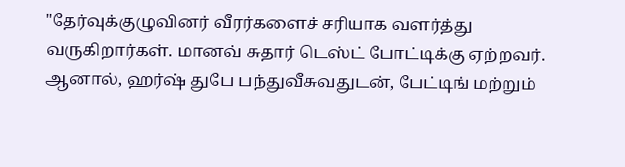"தேர்வுக்குழுவினர் வீரர்களைச் சரியாக வளர்த்து வருகிறார்கள். மானவ் சுதார் டெஸ்ட் போட்டிக்கு ஏற்றவர். ஆனால், ஹர்ஷ் துபே பந்துவீசுவதுடன், பேட்டிங் மற்றும்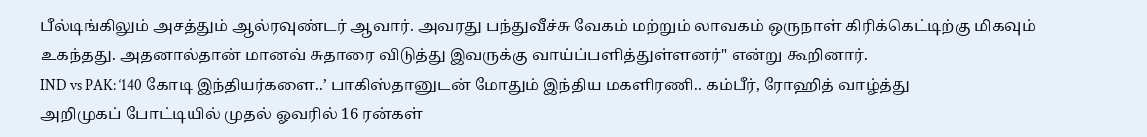பீல்டிங்கிலும் அசத்தும் ஆல்ரவுண்டர் ஆவார். அவரது பந்துவீச்சு வேகம் மற்றும் லாவகம் ஒருநாள் கிரிக்கெட்டிற்கு மிகவும் உகந்தது. அதனால்தான் மானவ் சுதாரை விடுத்து இவருக்கு வாய்ப்பளித்துள்ளனர்" என்று கூறினார்.
IND vs PAK: ‘140 கோடி இந்தியர்களை..’ பாகிஸ்தானுடன் மோதும் இந்திய மகளிரணி.. கம்பீர், ரோஹித் வாழ்த்து
அறிமுகப் போட்டியில் முதல் ஓவரில் 16 ரன்கள்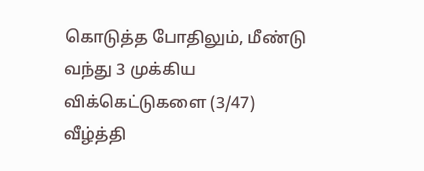கொடுத்த போதிலும், மீண்டு வந்து 3 முக்கிய விக்கெட்டுகளை (3/47) வீழ்த்தி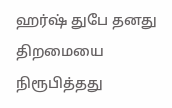ஹர்ஷ் துபே தனது திறமையை நிரூபித்தது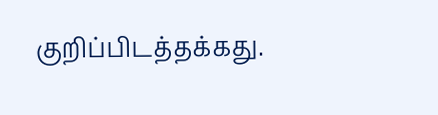குறிப்பிடத்தக்கது.